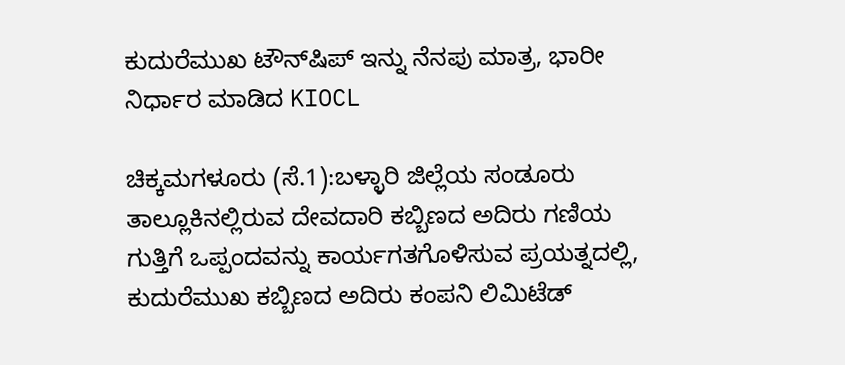ಕುದುರೆಮುಖ ಟೌನ್‌ಷಿಪ್‌ ಇನ್ನು ನೆನಪು ಮಾತ್ರ, ಭಾರೀ ನಿರ್ಧಾರ ಮಾಡಿದ KIOCL

ಚಿಕ್ಕಮಗಳೂರು (ಸೆ.1):ಬಳ್ಳಾರಿ ಜಿಲ್ಲೆಯ ಸಂಡೂರು ತಾಲ್ಲೂಕಿನಲ್ಲಿರುವ ದೇವದಾರಿ ಕಬ್ಬಿಣದ ಅದಿರು ಗಣಿಯ ಗುತ್ತಿಗೆ ಒಪ್ಪಂದವನ್ನು ಕಾರ್ಯಗತಗೊಳಿಸುವ ಪ್ರಯತ್ನದಲ್ಲಿ, ಕುದುರೆಮುಖ ಕಬ್ಬಿಣದ ಅದಿರು ಕಂಪನಿ ಲಿಮಿಟೆಡ್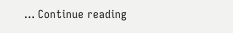… Continue reading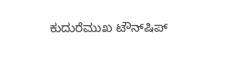ಕುದುರೆಮುಖ ಟೌನ್‌ಷಿಪ್‌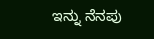ಇನ್ನು ನೆನಪು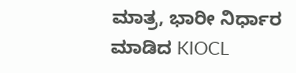ಮಾತ್ರ, ಭಾರೀ ನಿರ್ಧಾರ ಮಾಡಿದ KIOCL